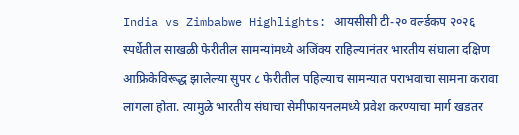India vs Zimbabwe Highlights: आयसीसी टी-२० वर्ल्डकप २०२६ स्पर्धेतील साखळी फेरीतील सामन्यांमध्ये अजिंक्य राहिल्यानंतर भारतीय संघाला दक्षिण आफ्रिकेविरूद्ध झालेल्या सुपर ८ फेरीतील पहिल्याच सामन्यात पराभवाचा सामना करावा लागला होता. त्यामुळे भारतीय संघाचा सेमीफायनलमध्ये प्रवेश करण्याचा मार्ग खडतर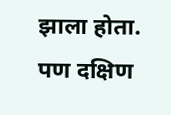झाला होता. पण दक्षिण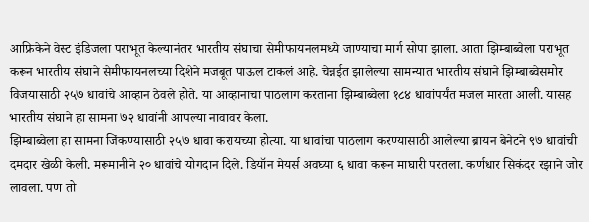आफ्रिकेने वेस्ट इंडिजला पराभूत केल्यानंतर भारतीय संघाचा सेमीफायनलमध्ये जाण्याचा मार्ग सोपा झाला. आता झिम्बाब्वेला पराभूत करून भारतीय संघाने सेमीफायनलच्या दिशेने मजबूत पाऊल टाकलं आहे. चेन्नईत झालेल्या सामन्यात भारतीय संघाने झिम्बाब्वेसमोर विजयासाठी २५७ धावांचे आव्हान ठेवले होते. या आव्हानाचा पाठलाग करताना झिम्बाब्वेला १८४ धावांपर्यंत मजल मारता आली. यासह भारतीय संघाने हा सामना ७२ धावांनी आपल्या नावावर केला.
झिम्बाब्वेला हा सामना जिंकण्यासाठी २५७ धावा करायच्या होत्या. या धावांचा पाठलाग करण्यासाठी आलेल्या ब्रायन बेनेटने ९७ धावांची दमदार खेळी केली. मरूमानीने २० धावांचे योगदान दिले. डियॉन मेयर्स अवघ्या ६ धावा करून माघारी परतला. कर्णधार सिकंदर रझाने जोर लावला. पण तो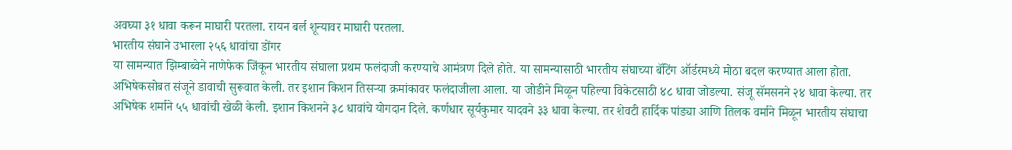अवघ्या ३१ धावा करून माघारी परतला. रायन बर्ल शून्यावर माघारी परतला.
भारतीय संघाने उभारला २५६ धावांचा डोंगर
या सामन्यात झिम्बाब्वेने नाणेफेक जिंकून भारतीय संघाला प्रथम फलंदाजी करण्याचे आमंत्रण दिले होते. या सामन्यासाठी भारतीय संघाच्या बॅटिंग ऑर्डरमध्ये मोठा बदल करण्यात आला होता. अभिषेकसोबत संजूने डावाची सुरूवात केली. तर इशान किशन तिसऱ्या क्रमांकावर फलंदाजीला आला. या जोडीने मिळून पहिल्या विकेटसाठी ४८ धावा जोडल्या. संजू सॅमसनने २४ धावा केल्या. तर अभिषेक शर्माने ५५ धावांची खेळी केली. इशान किशनने ३८ धावांचे योगदान दिले. कर्णधार सूर्यकुमार यादवने ३३ धावा केल्या. तर शेवटी हार्दिक पांड्या आणि तिलक वर्माने मिळून भारतीय संघाचा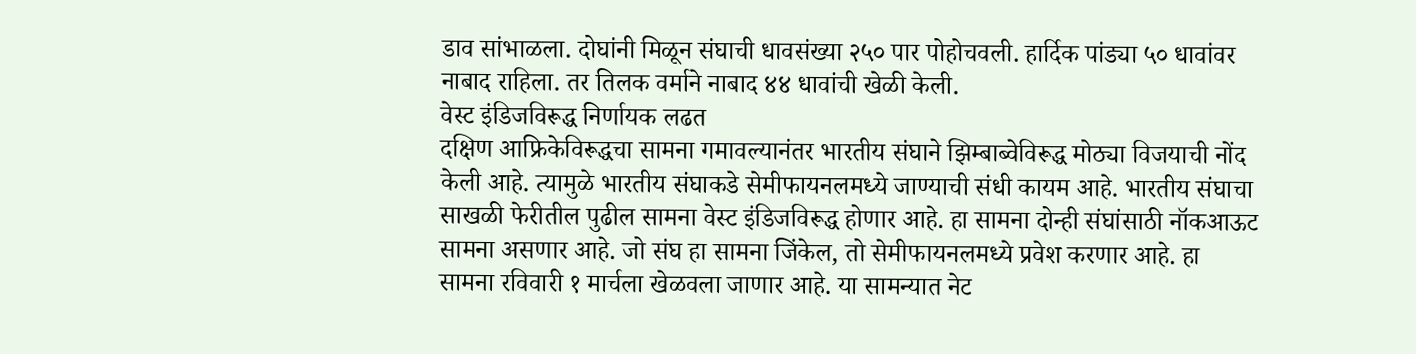डाव सांभाळला. दोघांनी मिळून संघाची धावसंख्या २५० पार पोहोचवली. हार्दिक पांड्या ५० धावांवर नाबाद राहिला. तर तिलक वर्माने नाबाद ४४ धावांची खेळी केली.
वेस्ट इंडिजविरूद्ध निर्णायक लढत
दक्षिण आफ्रिकेविरूद्धचा सामना गमावल्यानंतर भारतीय संघाने झिम्बाब्वेविरूद्ध मोठ्या विजयाची नोंद केली आहे. त्यामुळे भारतीय संघाकडे सेमीफायनलमध्ये जाण्याची संधी कायम आहे. भारतीय संघाचा साखळी फेरीतील पुढील सामना वेस्ट इंडिजविरूद्ध होणार आहे. हा सामना दोन्ही संघांसाठी नॉकआऊट सामना असणार आहे. जो संघ हा सामना जिंकेल, तो सेमीफायनलमध्ये प्रवेश करणार आहे. हा सामना रविवारी १ मार्चला खेळवला जाणार आहे. या सामन्यात नेट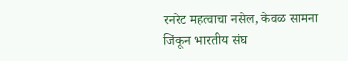रनरेट महत्वाचा नसेल, केवळ सामना जिंकून भारतीय संघ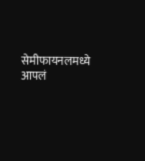सेमीफायनलमध्ये आपलं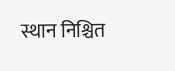स्थान निश्चित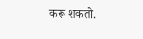करू शकतो.